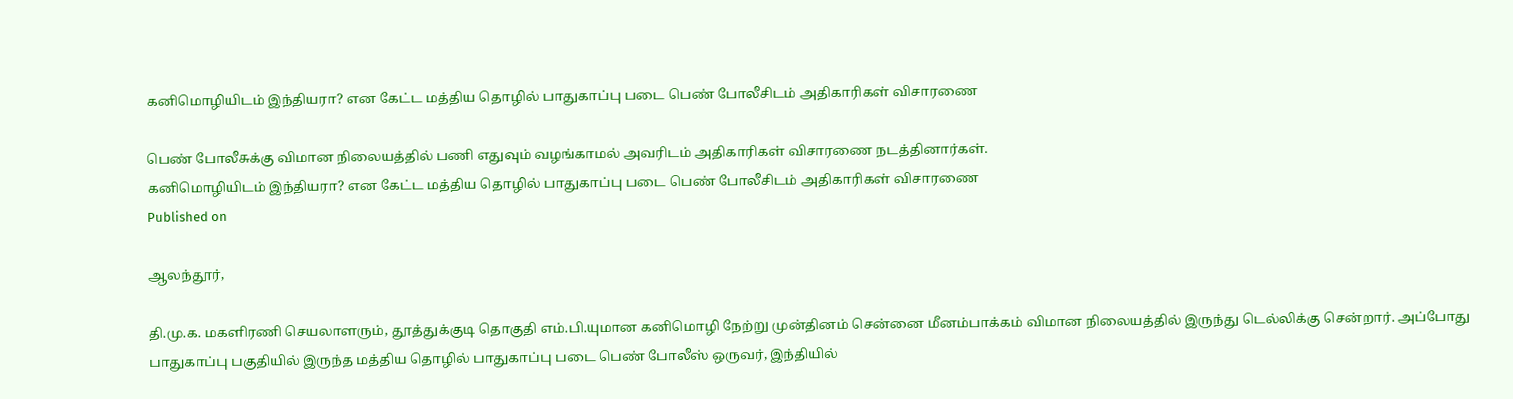கனிமொழியிடம் இந்தியரா? என கேட்ட மத்திய தொழில் பாதுகாப்பு படை பெண் போலீசிடம் அதிகாரிகள் விசாரணை

பெண் போலீசுக்கு விமான நிலையத்தில் பணி எதுவும் வழங்காமல் அவரிடம் அதிகாரிகள் விசாரணை நடத்தினார்கள்.
கனிமொழியிடம் இந்தியரா? என கேட்ட மத்திய தொழில் பாதுகாப்பு படை பெண் போலீசிடம் அதிகாரிகள் விசாரணை
Published on

ஆலந்தூர்,

தி.மு.க. மகளிரணி செயலாளரும், தூத்துக்குடி தொகுதி எம்.பி.யுமான கனிமொழி நேற்று முன்தினம் சென்னை மீனம்பாக்கம் விமான நிலையத்தில் இருந்து டெல்லிக்கு சென்றார். அப்போது பாதுகாப்பு பகுதியில் இருந்த மத்திய தொழில் பாதுகாப்பு படை பெண் போலீஸ் ஒருவர், இந்தியில்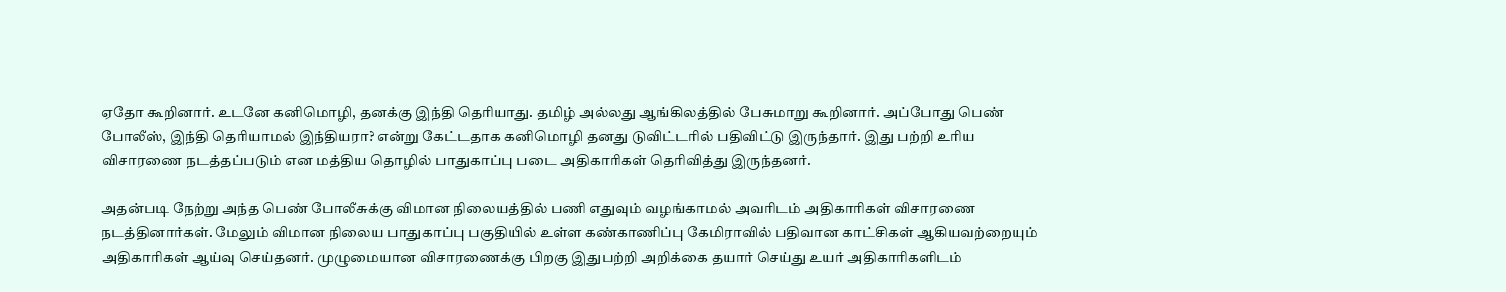ஏதோ கூறினார். உடனே கனிமொழி, தனக்கு இந்தி தெரியாது. தமிழ் அல்லது ஆங்கிலத்தில் பேசுமாறு கூறினார். அப்போது பெண் போலீஸ், இந்தி தெரியாமல் இந்தியரா? என்று கேட்டதாக கனிமொழி தனது டுவிட்டரில் பதிவிட்டு இருந்தார். இது பற்றி உரிய விசாரணை நடத்தப்படும் என மத்திய தொழில் பாதுகாப்பு படை அதிகாரிகள் தெரிவித்து இருந்தனர்.

அதன்படி நேற்று அந்த பெண் போலீசுக்கு விமான நிலையத்தில் பணி எதுவும் வழங்காமல் அவரிடம் அதிகாரிகள் விசாரணை நடத்தினார்கள். மேலும் விமான நிலைய பாதுகாப்பு பகுதியில் உள்ள கண்காணிப்பு கேமிராவில் பதிவான காட்சிகள் ஆகியவற்றையும் அதிகாரிகள் ஆய்வு செய்தனர். முழுமையான விசாரணைக்கு பிறகு இதுபற்றி அறிக்கை தயார் செய்து உயர் அதிகாரிகளிடம்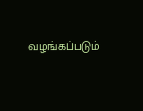வழங்கப்படும்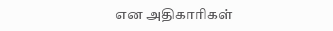என அதிகாரிகள்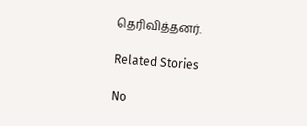தெரிவித்தனர்.

Related Stories

No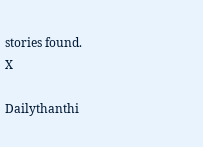stories found.
X

Dailythanthi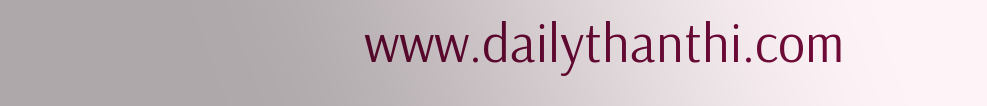www.dailythanthi.com